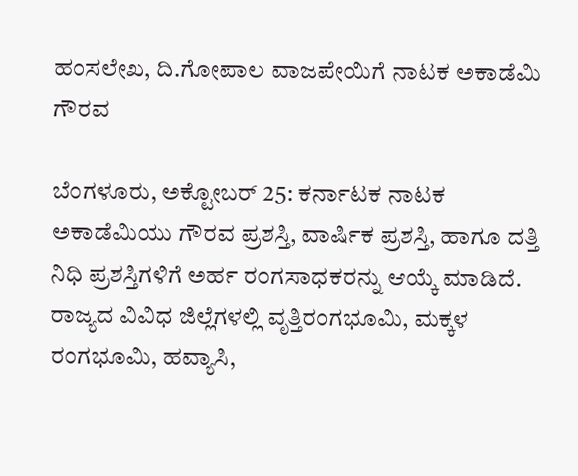ಹಂಸಲೇಖ, ದಿ.ಗೋಪಾಲ ವಾಜಪೇಯಿಗೆ ನಾಟಕ ಅಕಾಡೆಮಿ ಗೌರವ

ಬೆಂಗಳೂರು, ಅಕ್ಟೋಬರ್ 25: ಕರ್ನಾಟಕ ನಾಟಕ ಅಕಾಡೆಮಿಯು ಗೌರವ ಪ್ರಶಸ್ತಿ, ವಾರ್ಷಿಕ ಪ್ರಶಸ್ತಿ, ಹಾಗೂ ದತ್ತಿ ನಿಧಿ ಪ್ರಶಸ್ತಿಗಳಿಗೆ ಅರ್ಹ ರಂಗಸಾಧಕರನ್ನು ಆಯ್ಕೆ ಮಾಡಿದೆ. ರಾಜ್ಯದ ವಿವಿಧ ಜಿಲ್ಲೆಗಳಲ್ಲಿ ವೃತ್ತಿರಂಗಭೂಮಿ, ಮಕ್ಕಳ ರಂಗಭೂಮಿ, ಹವ್ಯಾಸಿ,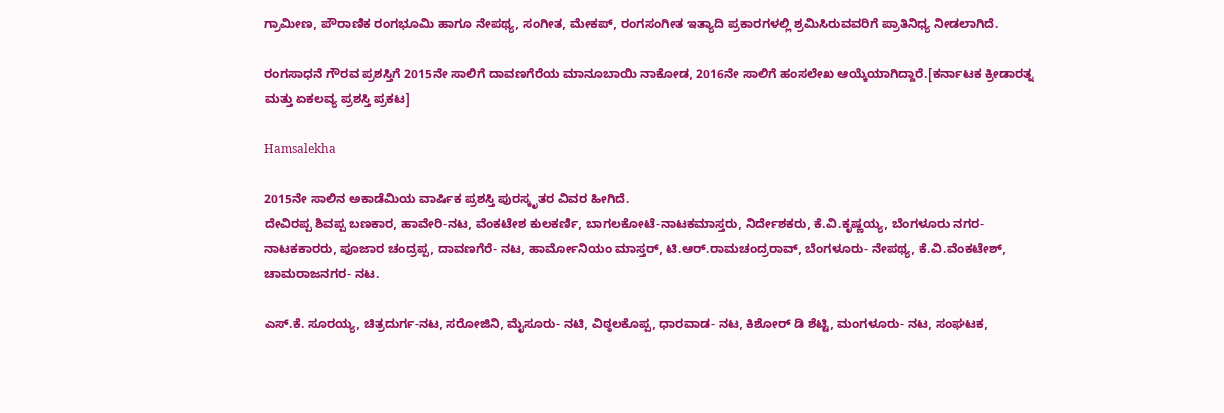ಗ್ರಾಮೀಣ, ಪೌರಾಣಿಕ ರಂಗಭೂಮಿ ಹಾಗೂ ನೇಪಥ್ಯ, ಸಂಗೀತ, ಮೇಕಪ್, ರಂಗಸಂಗೀತ ಇತ್ಯಾದಿ ಪ್ರಕಾರಗಳಲ್ಲಿ ಶ್ರಮಿಸಿರುವವರಿಗೆ ಪ್ರಾತಿನಿಧ್ಯ ನೀಡಲಾಗಿದೆ.

ರಂಗಸಾಧನೆ ಗೌರವ ಪ್ರಶಸ್ತಿಗೆ 2015ನೇ ಸಾಲಿಗೆ ದಾವಣಗೆರೆಯ ಮಾನೂಬಾಯಿ ನಾಕೋಡ, 2016ನೇ ಸಾಲಿಗೆ ಹಂಸಲೇಖ ಆಯ್ಕೆಯಾಗಿದ್ದಾರೆ.[ಕರ್ನಾಟಕ ಕ್ರೀಡಾರತ್ನ ಮತ್ತು ಏಕಲವ್ಯ ಪ್ರಶಸ್ತಿ ಪ್ರಕಟ]

Hamsalekha

2015ನೇ ಸಾಲಿನ ಅಕಾಡೆಮಿಯ ವಾರ್ಷಿಕ ಪ್ರಶಸ್ತಿ ಪುರಸ್ಕೃತರ ವಿವರ ಹೀಗಿದೆ.
ದೇವಿರಪ್ಪ ಶಿವಪ್ಪ ಬಣಕಾರ, ಹಾವೇರಿ-ನಟ, ವೆಂಕಟೇಶ ಕುಲಕರ್ಣಿ, ಬಾಗಲಕೋಟೆ-ನಾಟಕಮಾಸ್ತರು, ನಿರ್ದೇಶಕರು, ಕೆ.ವಿ.ಕೃಷ್ಣಯ್ಯ, ಬೆಂಗಳೂರು ನಗರ- ನಾಟಕಕಾರರು, ಪೂಜಾರ ಚಂದ್ರಪ್ಪ, ದಾವಣಗೆರೆ- ನಟ, ಹಾರ್ಮೋನಿಯಂ ಮಾಸ್ತರ್, ಟಿ.ಆರ್.ರಾಮಚಂದ್ರರಾವ್, ಬೆಂಗಳೂರು- ನೇಪಥ್ಯ, ಕೆ.ವಿ.ವೆಂಕಟೇಶ್, ಚಾಮರಾಜನಗರ- ನಟ.

ಎಸ್.ಕೆ. ಸೂರಯ್ಯ, ಚಿತ್ರದುರ್ಗ-ನಟ, ಸರೋಜಿನಿ, ಮೈಸೂರು- ನಟಿ, ವಿಠ್ಠಲಕೊಪ್ಪ, ಧಾರವಾಡ- ನಟ, ಕಿಶೋರ್ ಡಿ ಶೆಟ್ಟಿ, ಮಂಗಳೂರು- ನಟ, ಸಂಘಟಕ,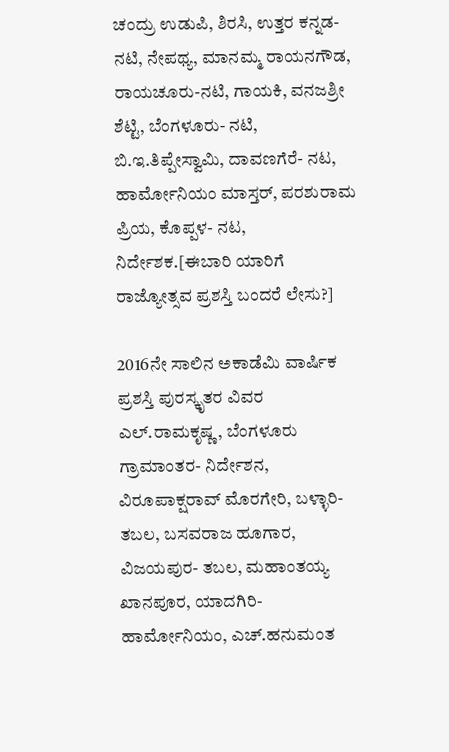ಚಂದ್ರು ಉಡುಪಿ, ಶಿರಸಿ, ಉತ್ತರ ಕನ್ನಡ- ನಟಿ, ನೇಪಥ್ಯ, ಮಾನಮ್ಮ ರಾಯನಗೌಡ, ರಾಯಚೂರು-ನಟಿ, ಗಾಯಕಿ, ವನಜಶ್ರೀ ಶೆಟ್ಟಿ, ಬೆಂಗಳೂರು- ನಟಿ, ಬಿ.ಇ.ತಿಪ್ಪೇಸ್ವಾಮಿ, ದಾವಣಗೆರೆ- ನಟ, ಹಾರ್ಮೋನಿಯಂ ಮಾಸ್ತರ್, ಪರಶುರಾಮ ಪ್ರಿಯ, ಕೊಪ್ಪಳ- ನಟ, ನಿರ್ದೇಶಕ.[ಈಬಾರಿ ಯಾರಿಗೆ ರಾಜ್ಯೋತ್ಸವ ಪ್ರಶಸ್ತಿ ಬಂದರೆ ಲೇಸು?]

2016ನೇ ಸಾಲಿನ ಅಕಾಡೆಮಿ ವಾರ್ಷಿಕ ಪ್ರಶಸ್ತಿ ಪುರಸ್ಕೃತರ ವಿವರ
ಎಲ್.ರಾಮಕೃಷ್ಣ, ಬೆಂಗಳೂರು ಗ್ರಾಮಾಂತರ- ನಿರ್ದೇಶನ, ವಿರೂಪಾಕ್ಷರಾವ್ ಮೊರಗೇರಿ, ಬಳ್ಳಾರಿ- ತಬಲ, ಬಸವರಾಜ ಹೂಗಾರ, ವಿಜಯಪುರ- ತಬಲ, ಮಹಾಂತಯ್ಯ ಖಾನಪೂರ, ಯಾದಗಿರಿ- ಹಾರ್ಮೋನಿಯಂ, ಎಚ್.ಹನುಮಂತ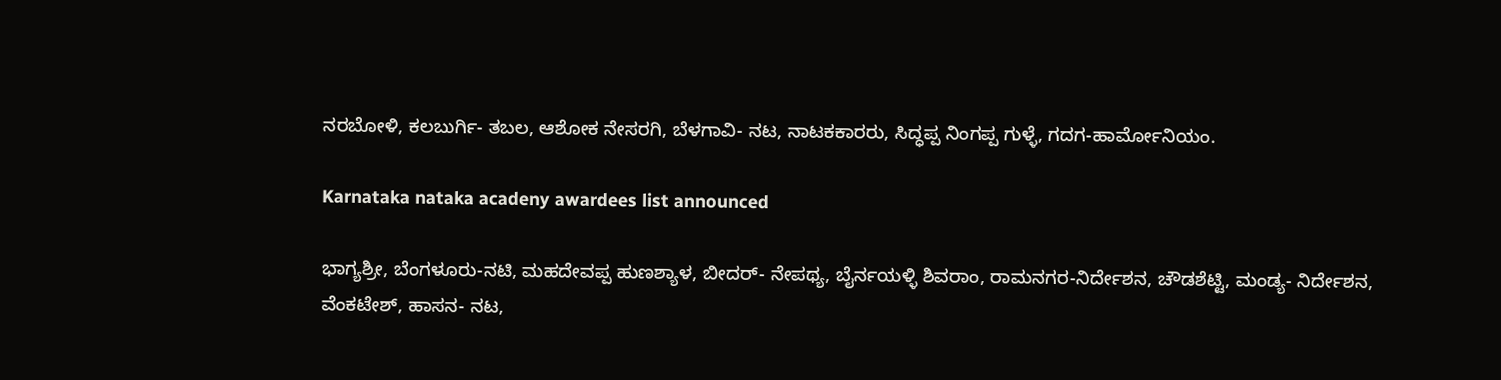ನರಬೋಳಿ, ಕಲಬುರ್ಗಿ- ತಬಲ, ಆಶೋಕ ನೇಸರಗಿ, ಬೆಳಗಾವಿ- ನಟ, ನಾಟಕಕಾರರು, ಸಿದ್ಧಪ್ಪ ನಿಂಗಪ್ಪ ಗುಳ್ಳೆ, ಗದಗ-ಹಾರ್ಮೋನಿಯಂ.

Karnataka nataka acadeny awardees list announced

ಭಾಗ್ಯಶ್ರೀ, ಬೆಂಗಳೂರು-ನಟಿ, ಮಹದೇವಪ್ಪ ಹುಣಶ್ಯಾಳ, ಬೀದರ್- ನೇಪಥ್ಯ, ಬೈರ್ನಯಳ್ಳಿ ಶಿವರಾಂ, ರಾಮನಗರ-ನಿರ್ದೇಶನ, ಚೌಡಶೆಟ್ಟಿ, ಮಂಡ್ಯ- ನಿರ್ದೇಶನ, ವೆಂಕಟೇಶ್, ಹಾಸನ- ನಟ,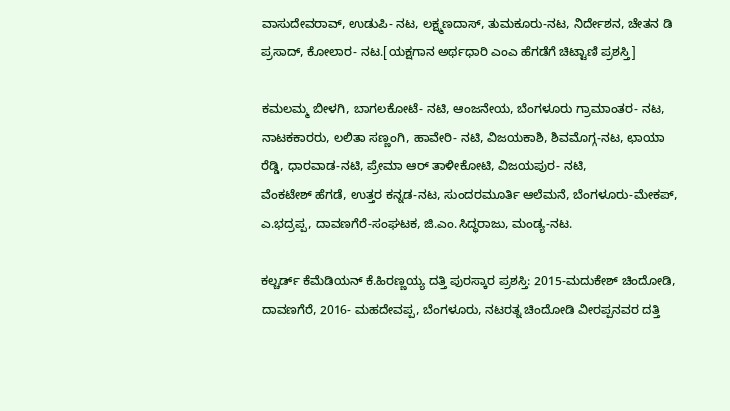ವಾಸುದೇವರಾವ್, ಉಡುಪಿ- ನಟ, ಲಕ್ಷ್ಮಣದಾಸ್, ತುಮಕೂರು-ನಟ, ನಿರ್ದೇಶನ, ಚೇತನ ಡಿ ಪ್ರಸಾದ್, ಕೋಲಾರ- ನಟ.[ಯಕ್ಷಗಾನ ಅರ್ಥಧಾರಿ ಎಂಎ ಹೆಗಡೆಗೆ ಚಿಟ್ಟಾಣಿ ಪ್ರಶಸ್ತಿ]

ಕಮಲಮ್ಮ ಬೀಳಗಿ, ಬಾಗಲಕೋಟೆ- ನಟಿ, ಆಂಜನೇಯ, ಬೆಂಗಳೂರು ಗ್ರಾಮಾಂತರ- ನಟ, ನಾಟಕಕಾರರು, ಲಲಿತಾ ಸಣ್ಣಂಗಿ, ಹಾವೇರಿ- ನಟಿ, ವಿಜಯಕಾಶಿ, ಶಿವಮೊಗ್ಗ-ನಟ, ಛಾಯಾ ರೆಡ್ಡಿ, ಧಾರವಾಡ-ನಟಿ, ಪ್ರೇಮಾ ಆರ್ ತಾಳೀಕೋಟಿ, ವಿಜಯಪುರ- ನಟಿ,
ವೆಂಕಟೇಶ್ ಹೆಗಡೆ, ಉತ್ತರ ಕನ್ನಡ-ನಟ, ಸುಂದರಮೂರ್ತಿ ಆಲೆಮನೆ, ಬೆಂಗಳೂರು-ಮೇಕಪ್, ಎ.ಭದ್ರಪ್ಪ, ದಾವಣಗೆರೆ-ಸಂಘಟಕ, ಜಿ.ಎಂ.ಸಿದ್ಧರಾಜು, ಮಂಡ್ಯ-ನಟ.

ಕಲ್ಚರ್ಡ್ ಕೆಮೆಡಿಯನ್ ಕೆ.ಹಿರಣ್ಣಯ್ಯ ದತ್ತಿ ಪುರಸ್ಕಾರ ಪ್ರಶಸ್ತಿ: 2015-ಮದುಕೇಶ್ ಚಿಂದೋಡಿ, ದಾವಣಗೆರೆ, 2016- ಮಹದೇವಪ್ಪ, ಬೆಂಗಳೂರು, ನಟರತ್ನ ಚಿಂದೋಡಿ ವೀರಪ್ಪನವರ ದತ್ತಿ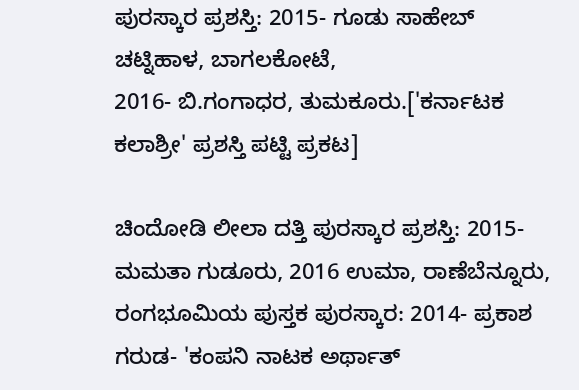ಪುರಸ್ಕಾರ ಪ್ರಶಸ್ತಿ: 2015- ಗೂಡು ಸಾಹೇಬ್ ಚಟ್ನಿಹಾಳ, ಬಾಗಲಕೋಟೆ,
2016- ಬಿ.ಗಂಗಾಧರ, ತುಮಕೂರು.['ಕರ್ನಾಟಕ ಕಲಾಶ್ರೀ' ಪ್ರಶಸ್ತಿ ಪಟ್ಟಿ ಪ್ರಕಟ]

ಚಿಂದೋಡಿ ಲೀಲಾ ದತ್ತಿ ಪುರಸ್ಕಾರ ಪ್ರಶಸ್ತಿ: 2015- ಮಮತಾ ಗುಡೂರು, 2016 ಉಮಾ, ರಾಣೆಬೆನ್ನೂರು, ರಂಗಭೂಮಿಯ ಪುಸ್ತಕ ಪುರಸ್ಕಾರ: 2014- ಪ್ರಕಾಶ ಗರುಡ- 'ಕಂಪನಿ ನಾಟಕ ಅರ್ಥಾತ್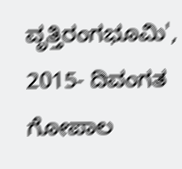ವೃತ್ತಿರಂಗಭೂಮಿ', 2015- ದಿವಂಗತ ಗೋಪಾಲ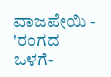ವಾಜಪೇಯಿ - 'ರಂಗದ ಒಳಗೆ-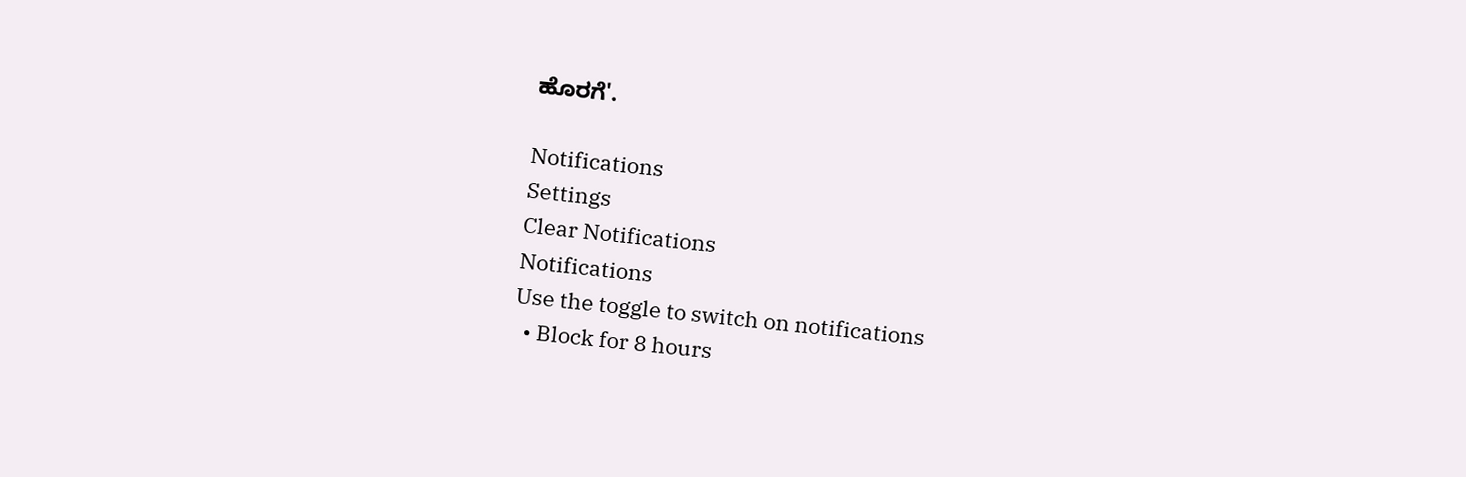ಹೊರಗೆ'.

Notifications
Settings
Clear Notifications
Notifications
Use the toggle to switch on notifications
  • Block for 8 hours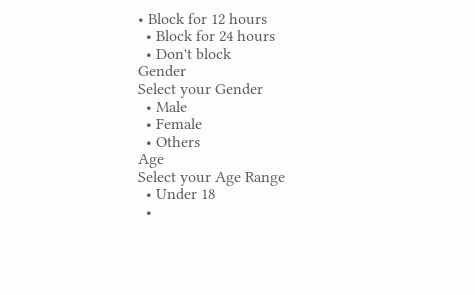• Block for 12 hours
  • Block for 24 hours
  • Don't block
Gender
Select your Gender
  • Male
  • Female
  • Others
Age
Select your Age Range
  • Under 18
  •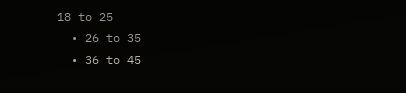18 to 25
  • 26 to 35
  • 36 to 45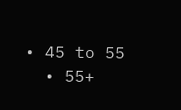• 45 to 55
  • 55+